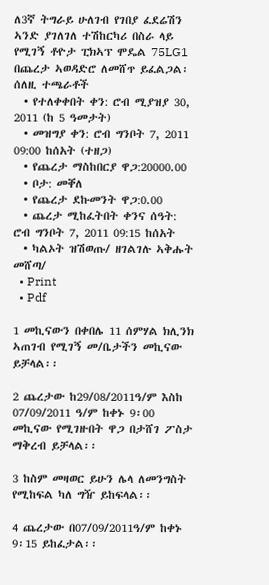ለ3ኛ ትግራይ ሁለገብ የገበያ ፈደሬሽን ኣንድ ያገለገለ ተሽከርካሪ በስራ ላይ የሚገኝ ቶዮታ ፒክኣፕ ሞዴል 75LG1 በጨረታ ኣወዳድሮ ለመሸጥ ይፈልጋል፡ ሰለዚ ተጫራቶች
  • የተለቀቀበት ቀን: ሮብ ሚያዝያ 30, 2011 (ከ 5 ዓመታት)
  • መዝግያ ቀን: ሮብ ግንቦት 7, 2011 09:00 ከሰአት (ተዘጋ)
  • የጨረታ ማስከበርያ ዋጋ:20000.00
  • ቦታ: መቐለ
  • የጨረታ ደኩመንት ዋጋ:0.00
  • ጨረታ ሚከፈትበት ቀንና ሰዓት: ሮብ ግንቦት 7, 2011 09:15 ከሰአት
  • ካልኦት ዝሽወጡ/ ዘገልገሉ ኣቅሑት መሸጣ/
  • Print
  • Pdf

1 መኪናውን በቀበሌ 11 ሰምሃል ክሊንክ ኣጠገብ የሚገኝ መ/ቤታችን መኪናው ይቻላል፡፡

2 ጨረታው ከ29/08/2011ዓ/ም እስከ 07/09/2011 ዓ/ም ከቀኑ 9፡00 መኪናው የሚገዙበት ዋጋ በታሸገ ፖስታ ማቅረብ ይቻላል፡፡

3 ከስም መዛወር ይሁን ሌላ ለመንግስት የሚከፍል ካለ ግዥ ይከፍላል፡፡

4 ጨረታው በ07/09/2011ዓ/ም ከቀኑ 9፡15 ይከፈታል፡፡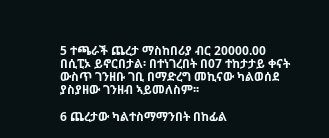5 ተጫራች ጨረታ ማስከበሪያ ብር 20000.00 በሲፒኦ ይኖርበታል፡ በተነገረበት በ07 ተከታታይ ቀናት ውስጥ ገንዘቡ ገቢ በማድረግ መኪናው ካልወሰደ ያስያዘው ገንዘብ ኣይመለስም፡፡

6 ጨረታው ካልተስማማንበት በከፊል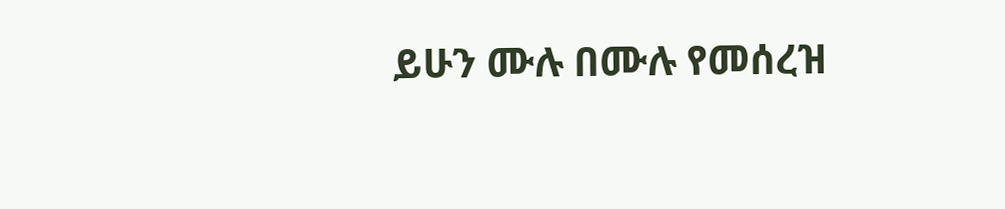ይሁን ሙሉ በሙሉ የመሰረዝ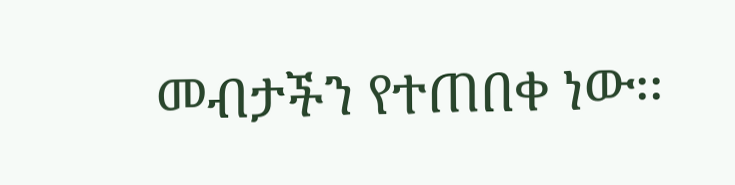መብታችን የተጠበቀ ነው፡፡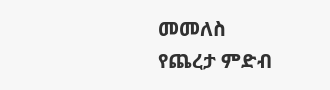መመለስ
የጨረታ ምድብ